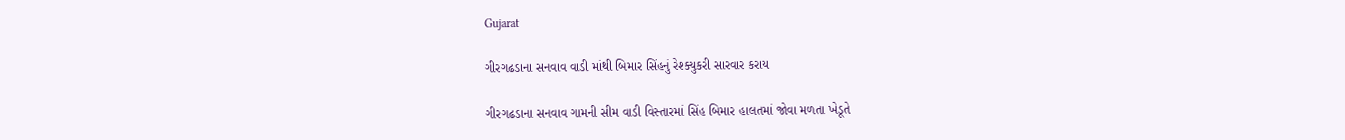Gujarat

ગીરગઢડાના સનવાવ વાડી માંથી બિમાર સિંહનું રેશ્ક્યુકરી સારવાર કરાય

ગીરગઢડાના સનવાવ ગામની સીમ વાડી વિસ્તારમાં સિંહ બિમાર હાલતમાં જોવા મળતા ખેડૂતે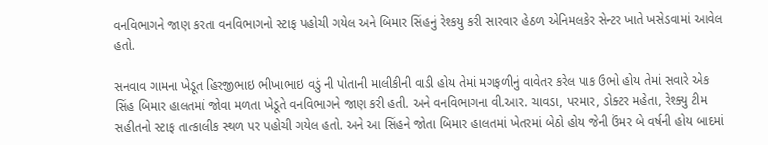વનવિભાગને જાણ કરતા વનવિભાગનો સ્ટાફ પહોચી ગયેલ અને બિમાર સિંહનું રેશ્કયુ કરી સારવાર હેઠળ એનિમલકેર સેન્ટર ખાતે ખસેડવામાં આવેલ હતો.

સનવાવ ગામના ખેડૂત હિરજીભાઇ ભીખાભાઇ વડું ની પોતાની માલીકીની વાડી હોય તેમાં મગફળીનું વાવેતર કરેલ પાક ઉભો હોય તેમાં સવારે એક સિંહ બિમાર હાલતમાં જોવા મળતા ખેડૂતે વનવિભાગને જાણ કરી હતી. અને વનવિભાગના વી.આર. ચાવડા, પરમાર, ડોક્ટર મહેતા, રેશ્ક્યુ ટીમ સહીતનો સ્ટાફ તાત્કાલીક સ્થળ પર પહોચી ગયેલ હતો. અને આ સિંહને જોતા બિમાર હાલતમાં ખેતરમાં બેઠો હોય જેની ઉંમર બે વર્ષની હોય બાદમાં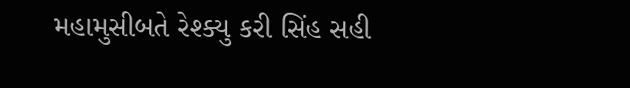મહામુસીબતે રેશ્ક્યુ કરી સિંહ સહી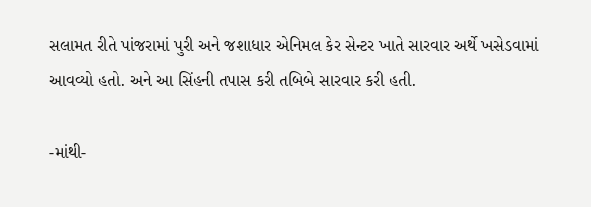સલામત રીતે પાંજરામાં પુરી અને જશાધાર એનિમલ કેર સેન્ટર ખાતે સારવાર અર્થે ખસેડવામાં આવવ્યો હતો. અને આ સિંહની તપાસ કરી તબિબે સારવાર કરી હતી.

-માંથી-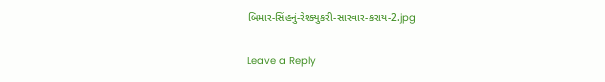બિમાર-સિંહનું-રેશ્ક્યુકરી-સારવાર-કરાય-2.jpg

Leave a Reply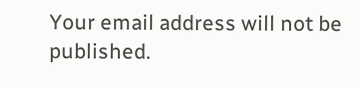Your email address will not be published.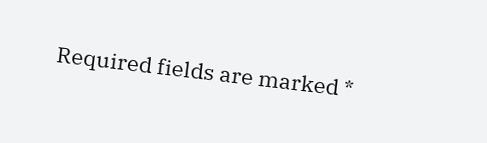Required fields are marked *